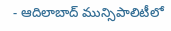- ఆదిలాబాద్ మున్సిపాలిటీలో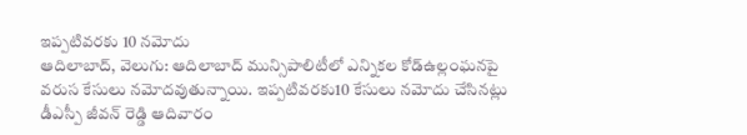ఇప్పటివరకు 10 నమోదు
ఆదిలాబాద్, వెలుగు: ఆదిలాబాద్ మున్సిపాలిటీలో ఎన్నికల కోడ్ఉల్లంఘనపై వరుస కేసులు నమోదవుతున్నాయి. ఇప్పటివరకు10 కేసులు నమోదు చేసినట్లు డీఎస్పీ జీవన్ రెడ్డి ఆదివారం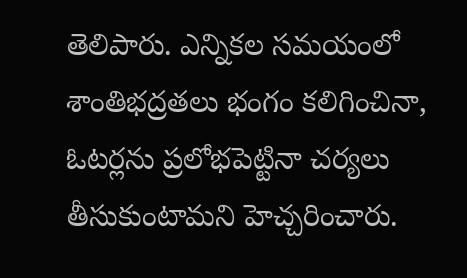తెలిపారు. ఎన్నికల సమయంలో శాంతిభద్రతలు భంగం కలిగించినా, ఓటర్లను ప్రలోభపెట్టినా చర్యలు తీసుకుంటామని హెచ్చరించారు.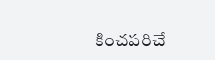కించపరిచే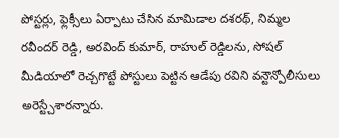పోస్టర్లు, ఫ్లెక్సీలు ఏర్పాటు చేసిన మామిడాల దశరథ్, నిమ్మల రవీందర్ రెడ్డి, అరవింద్ కుమార్, రాహుల్ రెడ్డిలను, సోషల్ మీడియాలో రెచ్చగొట్టే పోస్టులు పెట్టిన ఆడేపు రవిని వన్టౌన్పోలీసులు అరెస్ట్చేశారన్నారు.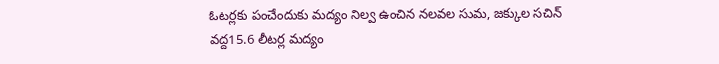ఓటర్లకు పంచేందుకు మద్యం నిల్వ ఉంచిన నలవల సుమ, జక్కుల సచిన్ వద్ద15.6 లీటర్ల మద్యం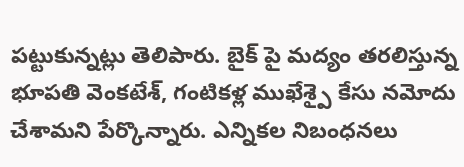పట్టుకున్నట్లు తెలిపారు. బైక్ పై మద్యం తరలిస్తున్న భూపతి వెంకటేశ్, గంటికళ్ల ముఖేశ్పై కేసు నమోదు చేశామని పేర్కొన్నారు. ఎన్నికల నిబంధనలు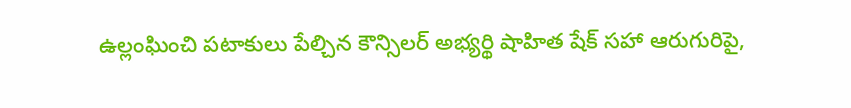ఉల్లంఘించి పటాకులు పేల్చిన కౌన్సిలర్ అభ్యర్థి షాహిత షేక్ సహా ఆరుగురిపై,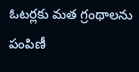ఓటర్లకు మత గ్రంథాలను పంపిణీ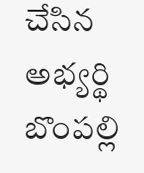చేసిన అభ్యర్థి బొంపల్లి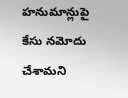హనుమాన్లుపై కేసు నమోదు చేశామని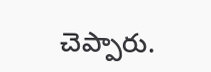చెప్పారు.